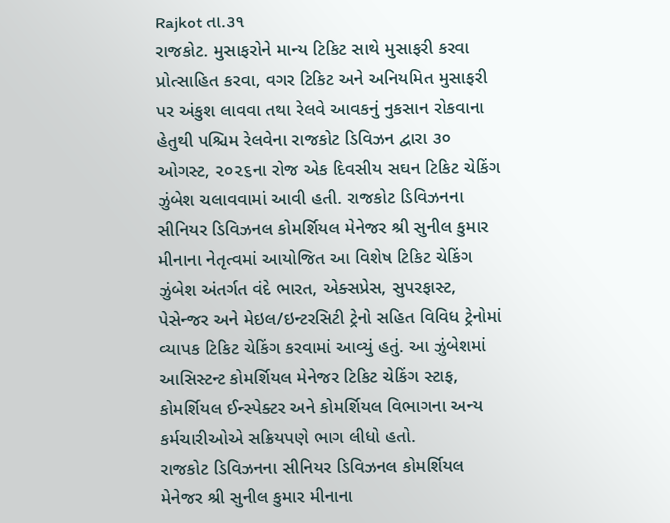Rajkot તા.૩૧
રાજકોટ. મુસાફરોને માન્ય ટિકિટ સાથે મુસાફરી કરવા પ્રોત્સાહિત કરવા, વગર ટિકિટ અને અનિયમિત મુસાફરી પર અંકુશ લાવવા તથા રેલવે આવકનું નુકસાન રોકવાના હેતુથી પશ્ચિમ રેલવેના રાજકોટ ડિવિઝન દ્વારા ૩૦ ઓગસ્ટ, ૨૦૨૬ના રોજ એક દિવસીય સઘન ટિકિટ ચેકિંગ ઝુંબેશ ચલાવવામાં આવી હતી. રાજકોટ ડિવિઝનના સીનિયર ડિવિઝનલ કોમર્શિયલ મેનેજર શ્રી સુનીલ કુમાર મીનાના નેતૃત્વમાં આયોજિત આ વિશેષ ટિકિટ ચેકિંગ ઝુંબેશ અંતર્ગત વંદે ભારત, એક્સપ્રેસ, સુપરફાસ્ટ, પેસેન્જર અને મેઇલ/ઇન્ટરસિટી ટ્રેનો સહિત વિવિધ ટ્રેનોમાં વ્યાપક ટિકિટ ચેકિંગ કરવામાં આવ્યું હતું. આ ઝુંબેશમાં આસિસ્ટન્ટ કોમર્શિયલ મેનેજર ટિકિટ ચેકિંગ સ્ટાફ, કોમર્શિયલ ઈન્સ્પેક્ટર અને કોમર્શિયલ વિભાગના અન્ય કર્મચારીઓએ સક્રિયપણે ભાગ લીધો હતો.
રાજકોટ ડિવિઝનના સીનિયર ડિવિઝનલ કોમર્શિયલ મેનેજર શ્રી સુનીલ કુમાર મીનાના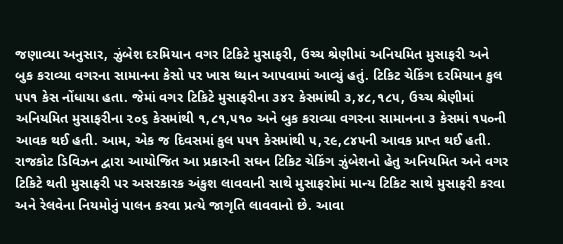જણાવ્યા અનુસાર, ઝુંબેશ દરમિયાન વગર ટિકિટે મુસાફરી, ઉચ્ચ શ્રેણીમાં અનિયમિત મુસાફરી અને બુક કરાવ્યા વગરના સામાનના કેસો પર ખાસ ધ્યાન આપવામાં આવ્યું હતું. ટિકિટ ચેકિંગ દરમિયાન કુલ ૫૫૧ કેસ નોંધાયા હતા. જેમાં વગર ટિકિટે મુસાફરીના ૩૪૨ કેસમાંથી ૩,૪૮,૧૮૫, ઉચ્ચ શ્રેણીમાં અનિયમિત મુસાફરીના ૨૦૬ કેસમાંથી ૧,૮૧,૫૧૦ અને બુક કરાવ્યા વગરના સામાનના ૩ કેસમાં ૧૫૦ની આવક થઈ હતી. આમ, એક જ દિવસમાં કુલ ૫૫૧ કેસમાંથી ૫,૨૯,૮૪૫ની આવક પ્રાપ્ત થઈ હતી.
રાજકોટ ડિવિઝન દ્વારા આયોજિત આ પ્રકારની સઘન ટિકિટ ચેકિંગ ઝુંબેશનો હેતુ અનિયમિત અને વગર ટિકિટે થતી મુસાફરી પર અસરકારક અંકુશ લાવવાની સાથે મુસાફરોમાં માન્ય ટિકિટ સાથે મુસાફરી કરવા અને રેલવેના નિયમોનું પાલન કરવા પ્રત્યે જાગૃતિ લાવવાનો છે. આવા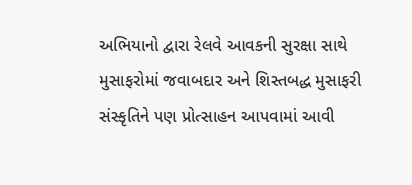અભિયાનો દ્વારા રેલવે આવકની સુરક્ષા સાથે મુસાફરોમાં જવાબદાર અને શિસ્તબદ્ધ મુસાફરી સંસ્કૃતિને પણ પ્રોત્સાહન આપવામાં આવી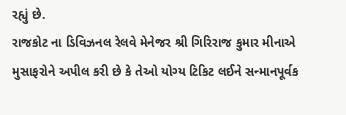રહ્યું છે.
રાજકોટ ના ડિવિઝનલ રેલવે મેનેજર શ્રી ગિરિરાજ કુમાર મીનાએ મુસાફરોને અપીલ કરી છે કે તેઓ યોગ્ય ટિકિટ લઈને સન્માનપૂર્વક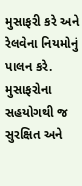મુસાફરી કરે અને રેલવેના નિયમોનું પાલન કરે. મુસાફરોના સહયોગથી જ સુરક્ષિત અને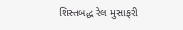શિસ્તબદ્ધ રેલ મુસાફરી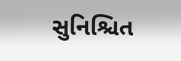સુનિશ્ચિત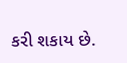કરી શકાય છે.